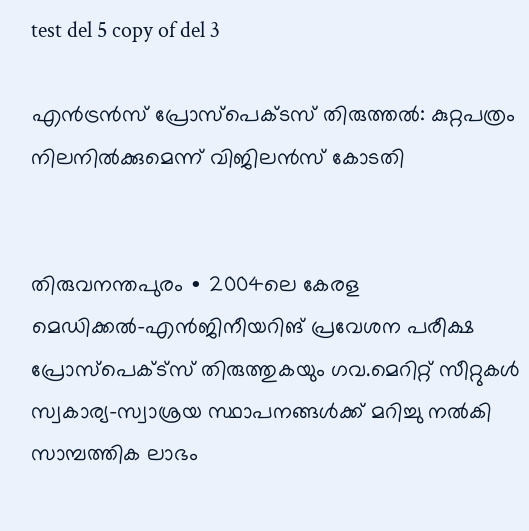test del 5 copy of del 3

എൻട്രൻസ് പ്രോസ്പെക്ടസ് തിരുത്തൽ: കുറ്റപത്രം നിലനിൽക്കുമെന്ന് വിജിലൻ‍സ് കോടതി


തിരുവനന്തപുരം ∙ 2004ലെ കേരള മെഡിക്കൽ–എൻജിനീയറിങ് പ്രവേശന പരീക്ഷ പ്രോസ്പെക്ട്സ് തിരുത്തുകയും ഗവ.മെറിറ്റ് സീറ്റുകൾ സ്വകാര്യ–സ്വാശ്രയ സ്ഥാപനങ്ങൾക്ക് മറിച്ചു നൽകി സാമ്പത്തിക ലാഭം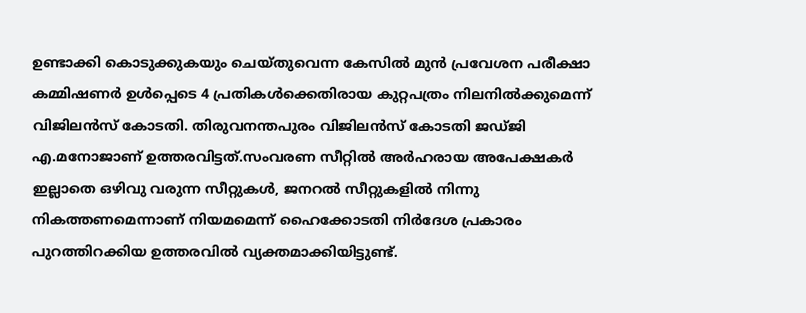ഉണ്ടാക്കി കൊടുക്കുകയും ചെയ്തുവെന്ന കേസിൽ മുൻ പ്രവേശന പരീക്ഷാ കമ്മിഷണർ ഉൾപ്പെടെ 4 പ്രതികൾക്കെതിരായ കുറ്റപത്രം നിലനിൽക്കുമെന്ന് വിജിലൻസ് കോടതി. തിരുവനന്തപുരം വിജിലൻസ് കോടതി ജഡ്ജി എ.മനോജാണ് ഉത്തരവിട്ടത്.സംവരണ സീറ്റിൽ അർഹരായ അപേക്ഷകർ ഇല്ലാതെ ഒഴിവു വരുന്ന സീറ്റുകൾ, ജനറൽ സീറ്റുകളിൽ നിന്നു നികത്തണമെന്നാണ് നിയമമെന്ന് ഹൈക്കോടതി നിർദേശ പ്രകാരം പുറത്തിറക്കിയ ഉത്തരവിൽ വ്യക്തമാക്കിയിട്ടുണ്ട്.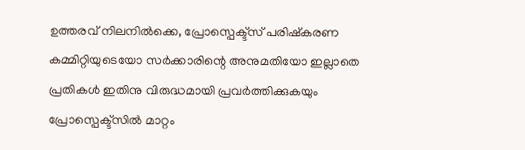ഉത്തരവ് നിലനിൽക്കെ, പ്രോസ്പെക്ട്സ് പരിഷ്കരണ കമ്മിറ്റിയുടെയോ സർക്കാരിന്റെ അനുമതിയോ ഇല്ലാതെ പ്രതികൾ ഇതിനു വിരുദ്ധമായി പ്രവർത്തിക്കുകയും പ്രോസ്പെക്ട്സിൽ മാറ്റം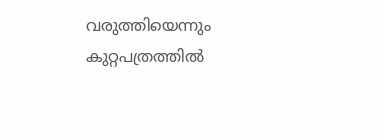വരുത്തിയെന്നും കുറ്റപത്രത്തിൽ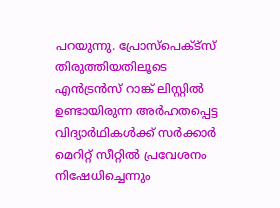പറയുന്നു. പ്രോസ്പെക്ട്സ് തിരുത്തിയതിലൂടെ എൻട്രൻസ് റാങ്ക് ലിസ്റ്റിൽ ഉണ്ടായിരുന്ന അർഹതപ്പെട്ട വിദ്യാർഥികൾക്ക് സർക്കാർ മെറിറ്റ് സീറ്റിൽ പ്രവേശനം നിഷേധിച്ചെന്നും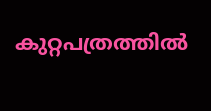കുറ്റപത്രത്തിൽ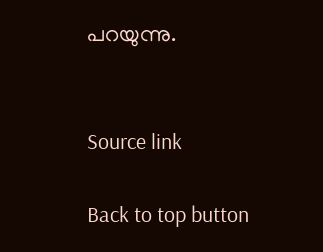പറയുന്നു.


Source link

Back to top button